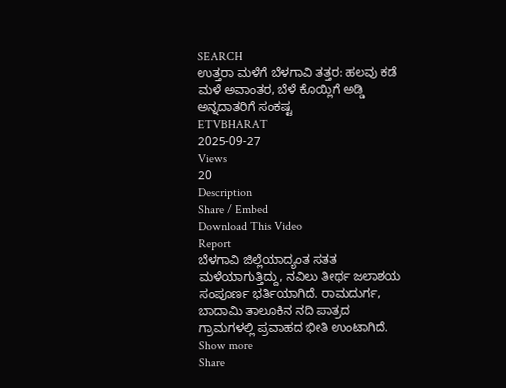SEARCH
ಉತ್ತರಾ ಮಳೆಗೆ ಬೆಳಗಾವಿ ತತ್ತರ: ಹಲವು ಕಡೆ ಮಳೆ ಅವಾಂತರ, ಬೆಳೆ ಕೊಯ್ಲಿಗೆ ಅಡ್ಡಿ ಅನ್ನದಾತರಿಗೆ ಸಂಕಷ್ಟ
ETVBHARAT
2025-09-27
Views
20
Description
Share / Embed
Download This Video
Report
ಬೆಳಗಾವಿ ಜಿಲ್ಲೆಯಾದ್ಯಂತ ಸತತ ಮಳೆಯಾಗುತ್ತಿದ್ದು, ನವಿಲು ತೀರ್ಥ ಜಲಾಶಯ ಸಂಪೂರ್ಣ ಭರ್ತಿಯಾಗಿದೆ. ರಾಮದುರ್ಗ, ಬಾದಾಮಿ ತಾಲೂಕಿನ ನದಿ ಪಾತ್ರದ ಗ್ರಾಮಗಳಲ್ಲಿ ಪ್ರವಾಹದ ಭೀತಿ ಉಂಟಾಗಿದೆ.
Show more
Share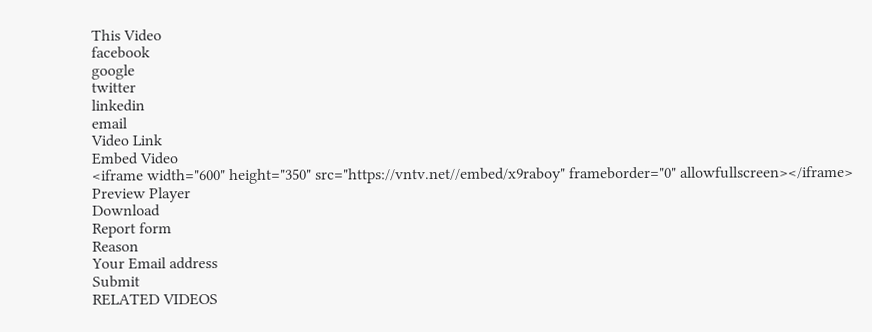This Video
facebook
google
twitter
linkedin
email
Video Link
Embed Video
<iframe width="600" height="350" src="https://vntv.net//embed/x9raboy" frameborder="0" allowfullscreen></iframe>
Preview Player
Download
Report form
Reason
Your Email address
Submit
RELATED VIDEOS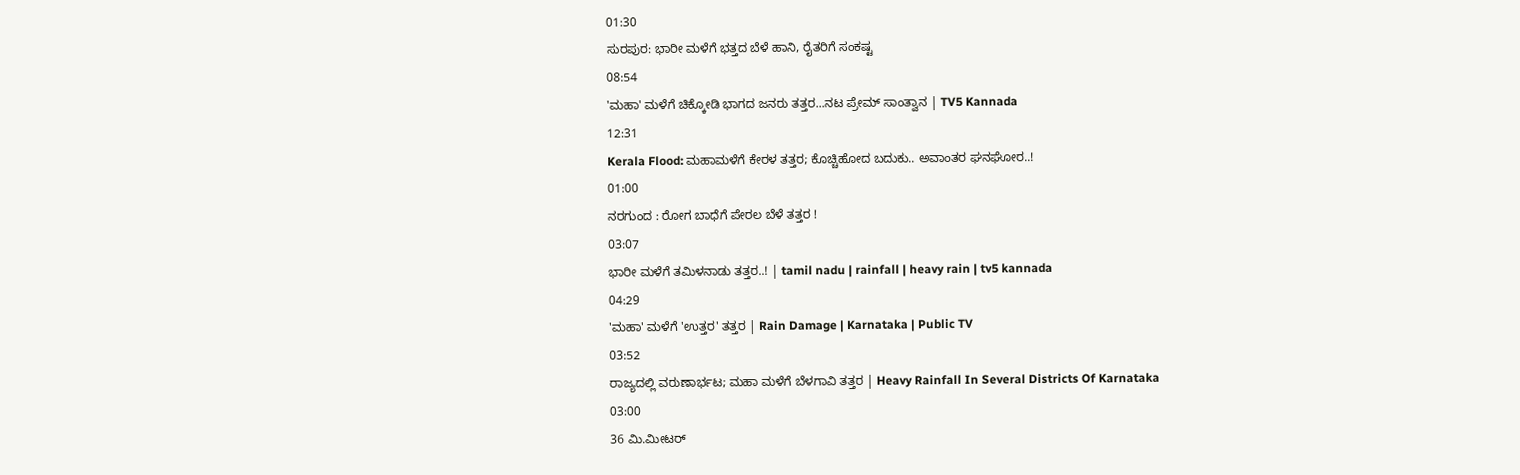01:30
ಸುರಪುರ: ಭಾರೀ ಮಳೆಗೆ ಭತ್ತದ ಬೆಳೆ ಹಾನಿ, ರೈತರಿಗೆ ಸಂಕಷ್ಟ
08:54
'ಮಹಾ' ಮಳೆಗೆ ಚಿಕ್ಕೋಡಿ ಭಾಗದ ಜನರು ತತ್ತರ...ನಟ ಪ್ರೇಮ್ ಸಾಂತ್ವಾನ | TV5 Kannada
12:31
Kerala Flood: ಮಹಾಮಳೆಗೆ ಕೇರಳ ತತ್ತರ; ಕೊಚ್ಚಿಹೋದ ಬದುಕು.. ಅವಾಂತರ ಘನಘೋರ..!
01:00
ನರಗುಂದ : ರೋಗ ಬಾಧೆಗೆ ಪೇರಲ ಬೆಳೆ ತತ್ತರ !
03:07
ಭಾರೀ ಮಳೆಗೆ ತಮಿಳನಾಡು ತತ್ತರ..! | tamil nadu | rainfall | heavy rain | tv5 kannada
04:29
'ಮಹಾ' ಮಳೆಗೆ 'ಉತ್ತರ' ತತ್ತರ | Rain Damage | Karnataka | Public TV
03:52
ರಾಜ್ಯದಲ್ಲಿ ವರುಣಾರ್ಭಟ; ಮಹಾ ಮಳೆಗೆ ಬೆಳಗಾವಿ ತತ್ತರ | Heavy Rainfall In Several Districts Of Karnataka
03:00
36 ಮಿ.ಮೀಟರ್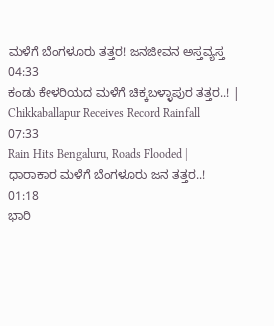ಮಳೆಗೆ ಬೆಂಗಳೂರು ತತ್ತರ! ಜನಜೀವನ ಅಸ್ತವ್ಯಸ್ತ
04:33
ಕಂಡು ಕೇಳರಿಯದ ಮಳೆಗೆ ಚಿಕ್ಕಬಳ್ಳಾಪುರ ತತ್ತರ..! | Chikkaballapur Receives Record Rainfall
07:33
Rain Hits Bengaluru, Roads Flooded | ಧಾರಾಕಾರ ಮಳೆಗೆ ಬೆಂಗಳೂರು ಜನ ತತ್ತರ..!
01:18
ಭಾರಿ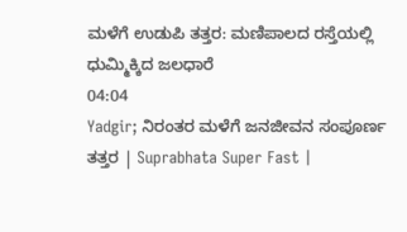ಮಳೆಗೆ ಉಡುಪಿ ತತ್ತರ: ಮಣಿಪಾಲದ ರಸ್ತೆಯಲ್ಲಿ ಧುಮ್ಮಿಕ್ಕಿದ ಜಲಧಾರೆ
04:04
Yadgir; ನಿರಂತರ ಮಳೆಗೆ ಜನಜೀವನ ಸಂಪೂರ್ಣ ತತ್ತರ | Suprabhata Super Fast |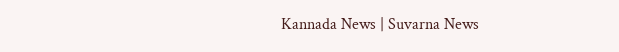Kannada News | Suvarna News